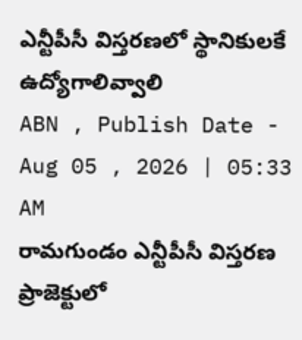ఎన్టీపీసీ విస్తరణలో స్థానికులకే ఉద్యోగాలివ్వాలి
ABN , Publish Date - Aug 05 , 2026 | 05:33 AM
రామగుండం ఎన్టీపీసీ విస్తరణ ప్రాజెక్టులో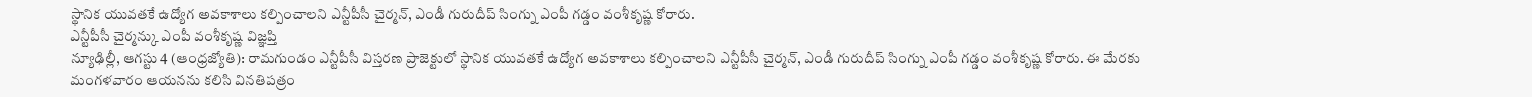స్థానిక యువతకే ఉద్యోగ అవకాశాలు కల్పించాలని ఎన్టీపీసీ చైర్మన్, ఎండీ గురుదీప్ సింగ్ను ఎంపీ గడ్డం వంశీకృష్ణ కోరారు.
ఎన్టీపీసీ చైర్మన్కు ఎంపీ వంశీకృష్ణ విజ్ఞప్తి
న్యూఢిల్లీ, ఆగస్టు 4 (ఆంధ్రజ్యోతి): రామగుండం ఎన్టీపీసీ విస్తరణ ప్రాజెక్టులో స్థానిక యువతకే ఉద్యోగ అవకాశాలు కల్పించాలని ఎన్టీపీసీ చైర్మన్, ఎండీ గురుదీప్ సింగ్ను ఎంపీ గడ్డం వంశీకృష్ణ కోరారు. ఈ మేరకు మంగళవారం ఆయనను కలిసి వినతిపత్రం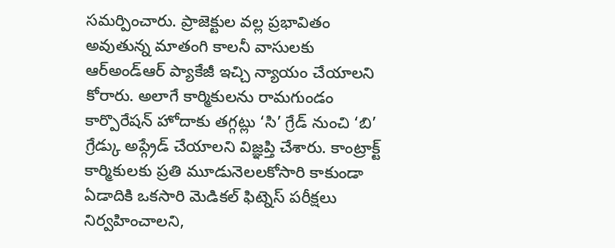సమర్పించారు. ప్రాజెక్టుల వల్ల ప్రభావితం అవుతున్న మాతంగి కాలనీ వాసులకు ఆర్అండ్ఆర్ ప్యాకేజీ ఇచ్చి న్యాయం చేయాలని కోరారు. అలాగే కార్మికులను రామగుండం కార్పొరేషన్ హోదాకు తగ్గట్లు ‘సి’ గ్రేడ్ నుంచి ‘బి’ గ్రేడ్కు అప్గ్రేడ్ చేయాలని విజ్ఞప్తి చేశారు. కాంట్రాక్ట్ కార్మికులకు ప్రతి మూడునెలలకోసారి కాకుండా ఏడాదికి ఒకసారి మెడికల్ ఫిట్నెస్ పరీక్షలు నిర్వహించాలని,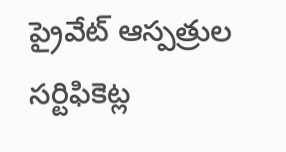ప్రైవేట్ ఆస్పత్రుల సర్టిఫికెట్ల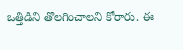ఒత్తిడిని తొలగించాలని కోరారు. ఈ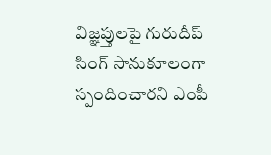విజ్ఞప్తులపై గురుదీప్ సింగ్ సానుకూలంగా స్పందించారని ఎంపీ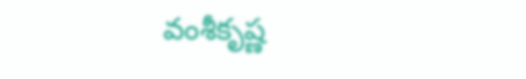వంశీకృష్ణ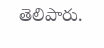తెలిపారు.